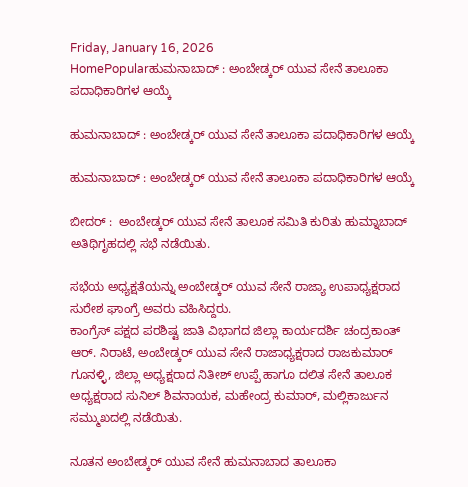Friday, January 16, 2026
HomePopularಹುಮನಾಬಾದ್ : ಅಂಬೇಡ್ಕರ್ ಯುವ ಸೇನೆ ತಾಲೂಕಾ ಪದಾಧಿಕಾರಿಗಳ ಆಯ್ಕೆ

ಹುಮನಾಬಾದ್ : ಅಂಬೇಡ್ಕರ್ ಯುವ ಸೇನೆ ತಾಲೂಕಾ ಪದಾಧಿಕಾರಿಗಳ ಆಯ್ಕೆ

ಹುಮನಾಬಾದ್ : ಅಂಬೇಡ್ಕರ್ ಯುವ ಸೇನೆ ತಾಲೂಕಾ ಪದಾಧಿಕಾರಿಗಳ ಆಯ್ಕೆ

ಬೀದರ್ :  ಅಂಬೇಡ್ಕರ್ ಯುವ ಸೇನೆ ತಾಲೂಕ ಸಮಿತಿ ಕುರಿತು ಹುಮ್ನಾಬಾದ್ ಅತಿಥಿಗೃಹದಲ್ಲಿ ಸಭೆ ನಡೆಯಿತು.

ಸಭೆಯ ಅಧ್ಯಕ್ಷತೆಯನ್ನು ಅಂಬೇಡ್ಕರ್ ಯುವ ಸೇನೆ ರಾಜ್ಯಾ ಉಪಾಧ್ಯಕ್ಷರಾದ ಸುರೇಶ ಘಾಂಗ್ರೆ ಅವರು ವಹಿಸಿದ್ದರು.
ಕಾಂಗ್ರೆಸ್ ಪಕ್ಷದ ಪರಶಿಷ್ಟ ಜಾತಿ ವಿಭಾಗದ ಜಿಲ್ಲಾ ಕಾರ್ಯದರ್ಶಿ ಚಂದ್ರಕಾಂತ್ ಆರ್. ನಿರಾಟೆ, ಅಂಬೇಡ್ಕರ್ ಯುವ ಸೇನೆ ರಾಜಾಧ್ಯಕ್ಷರಾದ ರಾಜಕುಮಾರ್ ಗೂನಳ್ಳಿ, ಜಿಲ್ಲಾ ಅಧ್ಯಕ್ಷರಾದ ನಿತೀಶ್ ಉಪ್ಪೆ ಹಾಗೂ ದಲಿತ ಸೇನೆ ತಾಲೂಕ ಅಧ್ಯಕ್ಷರಾದ ಸುನಿಲ್ ಶಿವನಾಯಕ, ಮಹೇಂದ್ರ ಕುಮಾರ್, ಮಲ್ಲಿಕಾರ್ಜುನ ಸಮ್ಮುಖದಲ್ಲಿ ನಡೆಯಿತು.

ನೂತನ ಅಂಬೇಡ್ಕರ್ ಯುವ ಸೇನೆ ಹುಮನಾಬಾದ ತಾಲೂಕಾ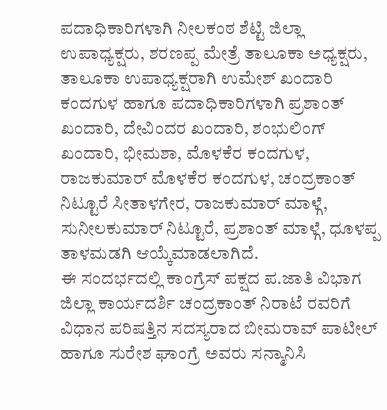ಪದಾಧಿಕಾರಿಗಳಾಗಿ ನೀಲಕಂಠ ಶೆಟ್ಟಿ ಜಿಲ್ಲಾ ಉಪಾಧ್ಯಕ್ಷರು, ಶರಣಪ್ಪ ಮೇತ್ರೆ ತಾಲೂಕಾ ಅಧ್ಯಕ್ಷರು, ತಾಲೂಕಾ ಉಪಾಧ್ಯಕ್ಷರಾಗಿ ಉಮೇಶ್ ಖಂದಾರಿ ಕಂದಗುಳ ಹಾಗೂ ಪದಾಧಿಕಾರಿಗಳಾಗಿ ಪ್ರಶಾಂತ್ ಖಂದಾರಿ, ದೇವಿಂದರ ಖಂದಾರಿ, ಶಂಭುಲಿಂಗ್ ಖಂದಾರಿ, ಭೀಮಶಾ, ಮೊಳಕೆರ ಕಂದಗುಳ, ರಾಜಕುಮಾರ್ ಮೊಳಕೆರ ಕಂದಗುಳ, ಚಂದ್ರಕಾಂತ್ ನಿಟ್ಟೂರೆ ಸೀತಾಳಗೇರ, ರಾಜಕುಮಾರ್ ಮಾಳ್ಗೆ, ಸುನೀಲಕುಮಾರ್ ನಿಟ್ಟೂರೆ, ಪ್ರಶಾಂತ್ ಮಾಳ್ಗೆ, ಧೂಳಪ್ಪ ತಾಳಮಡಗಿ ಆಯ್ಕೆಮಾಡಲಾಗಿದೆ.
ಈ ಸಂದರ್ಭದಲ್ಲಿ ಕಾಂಗ್ರೆಸ್ ಪಕ್ಷದ ಪ.ಜಾತಿ ವಿಭಾಗ ಜಿಲ್ಲಾ ಕಾರ್ಯದರ್ಶಿ ಚಂದ್ರಕಾಂತ್ ನಿರಾಟೆ ರವರಿಗೆ ವಿಧಾನ ಪರಿಷತ್ತಿನ ಸದಸ್ಯರಾದ ಬೀಮರಾವ್ ಪಾಟೀಲ್ ಹಾಗೂ ಸುರೇಶ ಘಾಂಗ್ರೆ ಅವರು ಸನ್ಮಾನಿಸಿ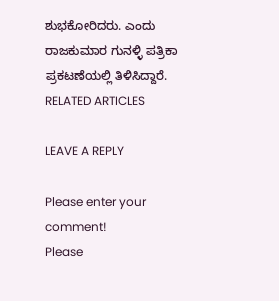ಶುಭಕೋರಿದರು. ಎಂದು ರಾಜಕುಮಾರ ಗುನಳ್ಳಿ ಪತ್ರಿಕಾ ಪ್ರಕಟಣೆಯಲ್ಲಿ ತಿಳಿಸಿದ್ದಾರೆ.
RELATED ARTICLES

LEAVE A REPLY

Please enter your comment!
Please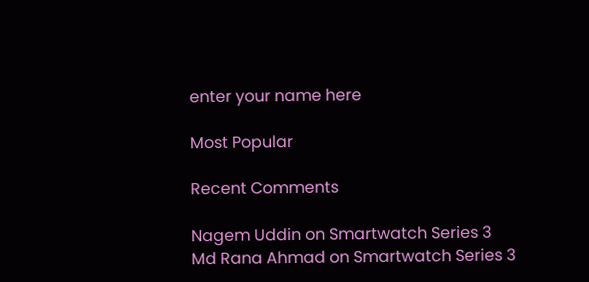enter your name here

Most Popular

Recent Comments

Nagem Uddin on Smartwatch Series 3
Md Rana Ahmad on Smartwatch Series 3